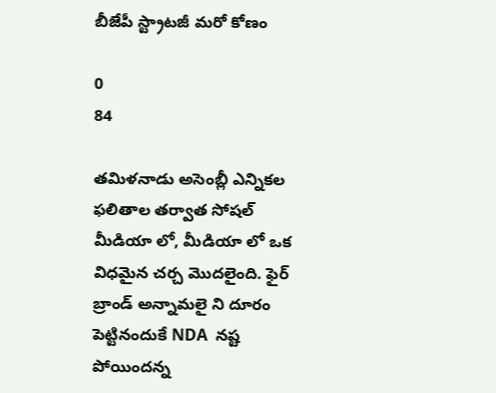బీజేపీ స్ట్రాటజీ మరో కోణం

0
84

తమిళనాడు అసెంబ్లీ ఎన్నికల ఫలితాల తర్వాత సోషల్ మీడియా లో, మీడియా లో ఒక విధమైన చర్చ మొదలైంది. ఫైర్ బ్రాండ్ అన్నామలై ని దూరం పెట్టినందుకే NDA  నష్ట పోయిందన్న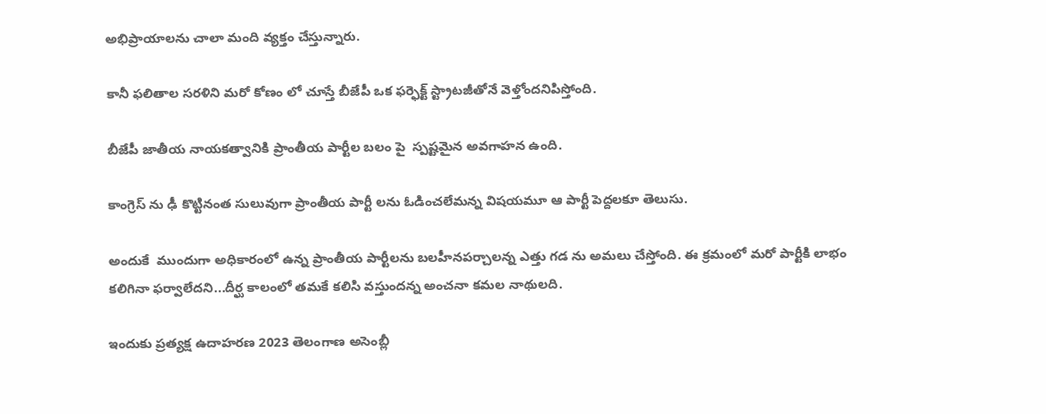అభిప్రాయాలను చాలా మంది వ్యక్తం చేస్తున్నారు.

కానీ ఫలితాల సరళిని మరో కోణం లో చూస్తే బీజేపీ ఒక ఫర్ఫెక్ట్ స్ట్రాటజీతోనే వెళ్తోందనిపిస్తోంది.

బీజేపీ జాతీయ నాయకత్వానికి ప్రాంతీయ పార్టీల బలం పై  స్పష్టమైన అవగాహన ఉంది.

కాంగ్రెస్ ను ఢీ కొట్టినంత సులువుగా ప్రాంతీయ పార్టీ లను ఓడించలేమన్న విషయమూ ఆ పార్టీ పెద్దలకూ తెలుసు.

అందుకే  ముందుగా అధికారంలో ఉన్న ప్రాంతీయ పార్టీలను బలహీనపర్చాలన్న ఎత్తు గడ ను అమలు చేస్తోంది. ఈ క్రమంలో మరో పార్టీకి లాభం కలిగినా ఫర్వాలేదని...దీర్ఘ కాలంలో తమకే కలిసి వస్తుందన్న అంచనా కమల నాథులది.

ఇందుకు ప్రత్యక్ష ఉదాహరణ 2023 తెలంగాణ అసెంబ్లీ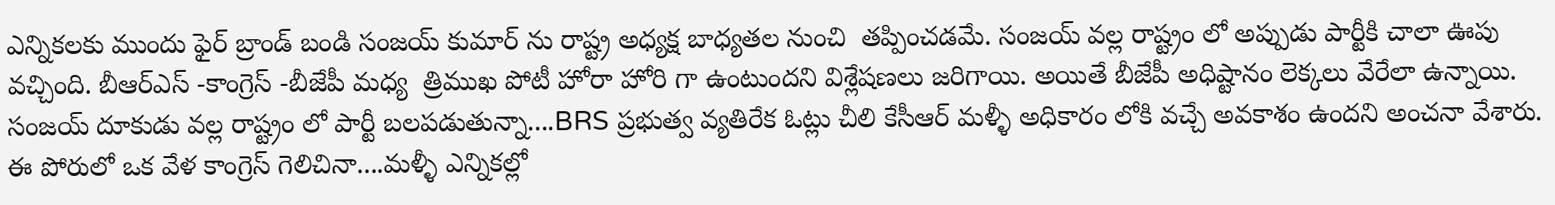ఎన్నికలకు ముందు ఫైర్ బ్రాండ్ బండి సంజయ్ కుమార్ ను రాష్ట్ర అధ్యక్ష బాధ్యతల నుంచి  తప్పించడమే. సంజయ్ వల్ల రాష్ట్రం లో అప్పుడు పార్టీకి చాలా ఊపు వచ్చింది. బీఆర్ఎస్ -కాంగ్రెస్ -బీజేపీ మధ్య  త్రిముఖ పోటీ హోరా హోరి గా ఉంటుందని విశ్లేషణలు జరిగాయి. అయితే బీజేపీ అధిష్టానం లెక్కలు వేరేలా ఉన్నాయి. సంజయ్ దూకుడు వల్ల రాష్ట్రం లో పార్టీ బలపడుతున్నా....BRS ప్రభుత్వ వ్యతిరేక ఓట్లు చీలి కేసీఆర్ మళ్ళీ అధికారం లోకి వచ్చే అవకాశం ఉందని అంచనా వేశారు. ఈ పోరులో ఒక వేళ కాంగ్రెస్ గెలిచినా....మళ్ళీ ఎన్నికల్లో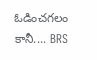ఓడించగలం కానీ.... BRS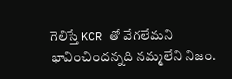గెలిస్తే KCR తో వేగలేమని భావించిందన్నది నమ్మలేని నిజం.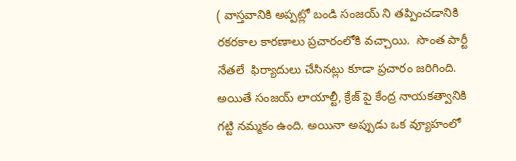( వాస్తవానికి అప్పట్లో బండి సంజయ్ ని తప్పించడానికి రకరకాల కారణాలు ప్రచారంలోకి వచ్చాయి.  సొంత పార్టీ నేతలే  ఫిర్యాదులు చేసినట్లు కూడా ప్రచారం జరిగింది. అయితే సంజయ్ లాయాల్టీ, క్రేజ్ పై కేంద్ర నాయకత్వానికి గట్టి నమ్మకం ఉంది. అయినా అప్పుడు ఒక వ్యూహంలో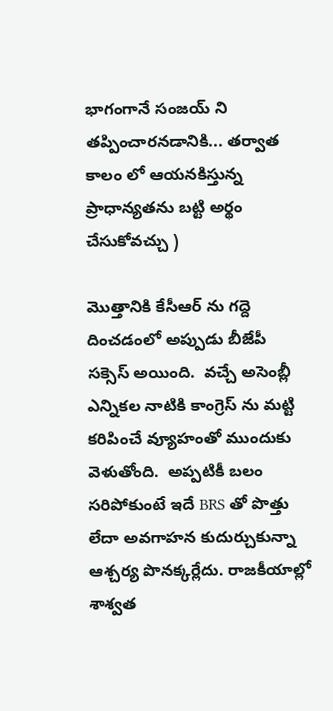భాగంగానే సంజయ్ ని తప్పించారనడానికి... తర్వాత కాలం లో ఆయనకిస్తున్న ప్రాధాన్యతను బట్టి అర్థం చేసుకోవచ్చు )

మొత్తానికి కేసీఆర్ ను గద్దె దించడంలో అప్పుడు బీజేపీ సక్సెస్ అయింది.  వచ్చే అసెంబ్లీ ఎన్నికల నాటికి కాంగ్రెస్ ను మట్టి కరిపించే వ్యూహంతో ముందుకు వెళుతోంది.  అప్పటికీ బలం సరిపోకుంటే ఇదే BRS తో పొత్తు లేదా అవగాహన కుదుర్చుకున్నా ఆశ్చర్య పొనక్కర్లేదు. రాజకీయాల్లో శాశ్వత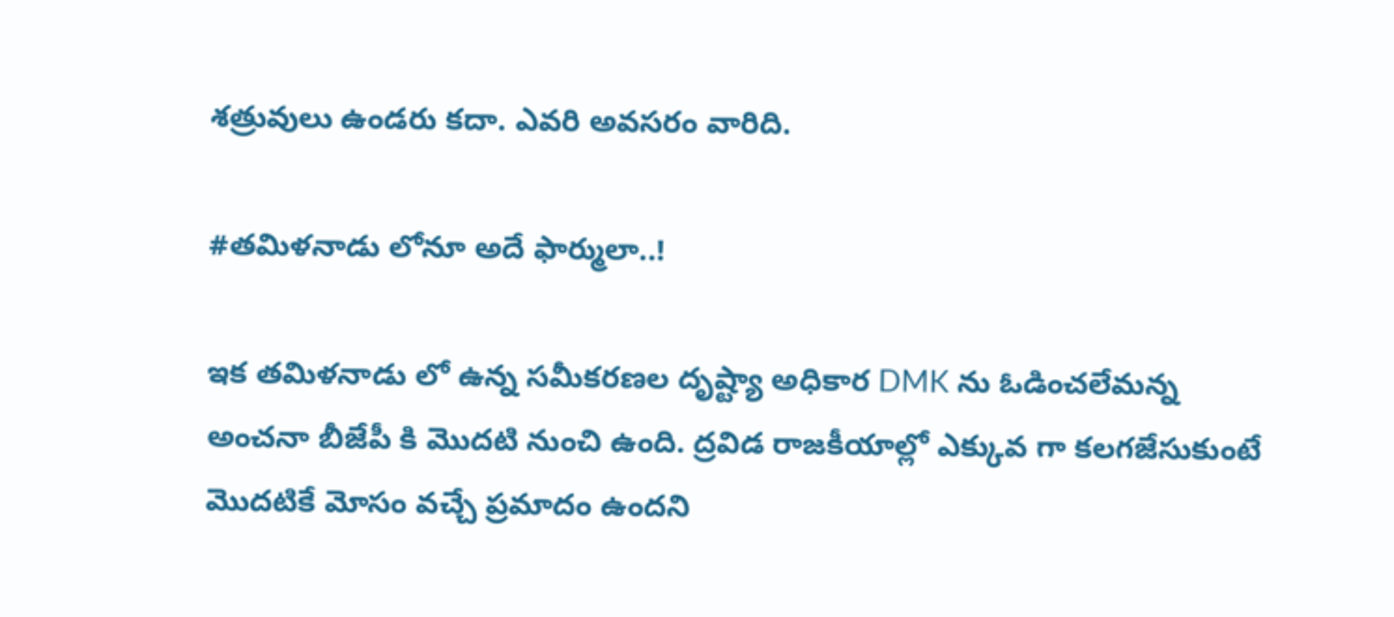శత్రువులు ఉండరు కదా. ఎవరి అవసరం వారిది.

#తమిళనాడు లోనూ అదే ఫార్ములా..!

ఇక తమిళనాడు లో ఉన్న సమీకరణల దృష్ట్యా అధికార DMK ను ఓడించలేమన్న అంచనా బీజేపీ కి మొదటి నుంచి ఉంది. ద్రవిడ రాజకీయాల్లో ఎక్కువ గా కలగజేసుకుంటే మొదటికే మోసం వచ్చే ప్రమాదం ఉందని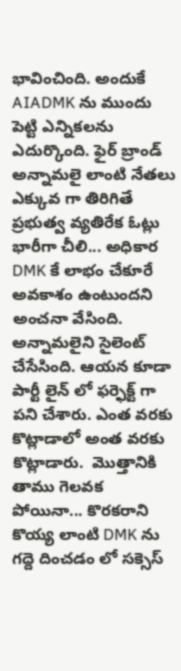భావించింది. అందుకే  AIADMK ను ముందు పెట్టి ఎన్నికలను ఎదుర్కొంది. ఫైర్ బ్రాండ్ అన్నామలై లాంటి నేతలు ఎక్కువ గా తిరిగితే ప్రభుత్వ వ్యతిరేక ఓట్లు భారీగా చీలి... అధికార DMK కే లాభం చేకూరే అవకాశం ఉంటుందని అంచనా వేసింది. అన్నామలైని సైలెంట్ చేసేసింది. ఆయన కూడా పార్టీ లైన్ లో ఫర్ఫెక్ట్ గా పని చేశారు. ఎంత వరకు కొట్లాడాలో అంత వరకు కొట్లాడారు.  మొత్తానికి తాము గెలవక పోయినా... కొరకరాని కొయ్య లాంటి DMK ను గద్దె దించడం లో సక్సెస్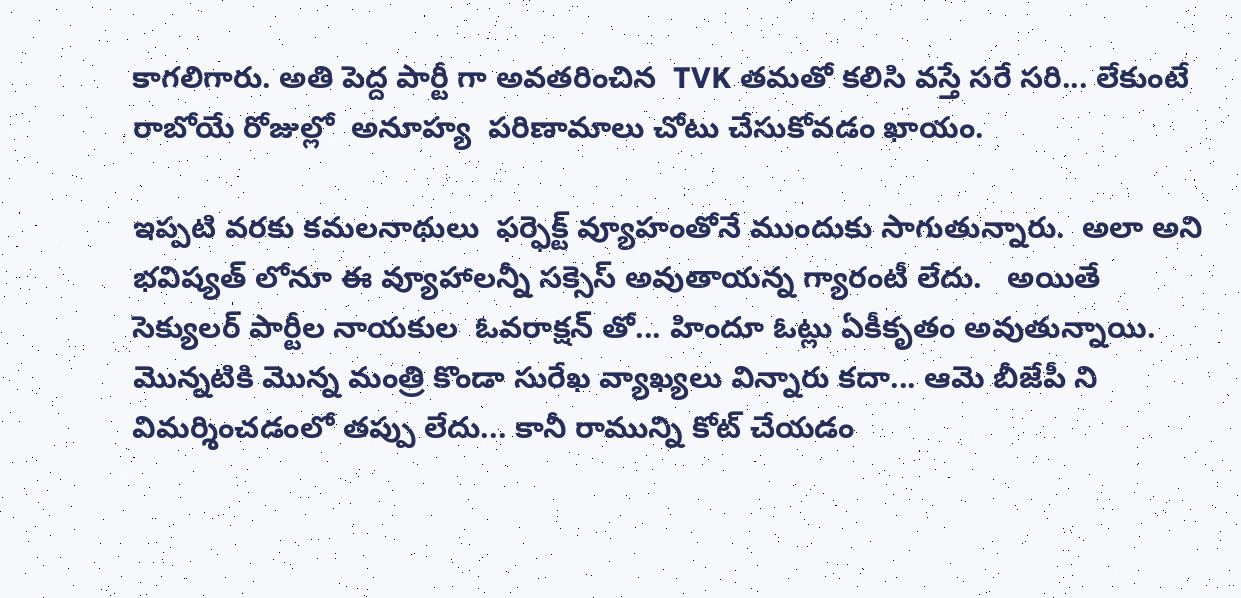కాగలిగారు. అతి పెద్ద పార్టీ గా అవతరించిన  TVK తమతో కలిసి వస్తే సరే సరి... లేకుంటే రాబోయే రోజుల్లో  అనూహ్య  పరిణామాలు చోటు చేసుకోవడం ఖాయం.

ఇప్పటి వరకు కమలనాథులు  ఫర్ఫెక్ట్ వ్యూహంతోనే ముందుకు సాగుతున్నారు.  అలా అని భవిష్యత్ లోనూ ఈ వ్యూహాలన్నీ సక్సెస్ అవుతాయన్న గ్యారంటీ లేదు.   అయితే సెక్యులర్ పార్టీల నాయకుల  ఓవరాక్షన్ తో... హిందూ ఓట్లు ఏకీకృతం అవుతున్నాయి. మొన్నటికి మొన్న మంత్రి కొండా సురేఖ వ్యాఖ్యలు విన్నారు కదా... ఆమె బీజేపీ ని విమర్శించడంలో తప్పు లేదు... కానీ రామున్ని కోట్ చేయడం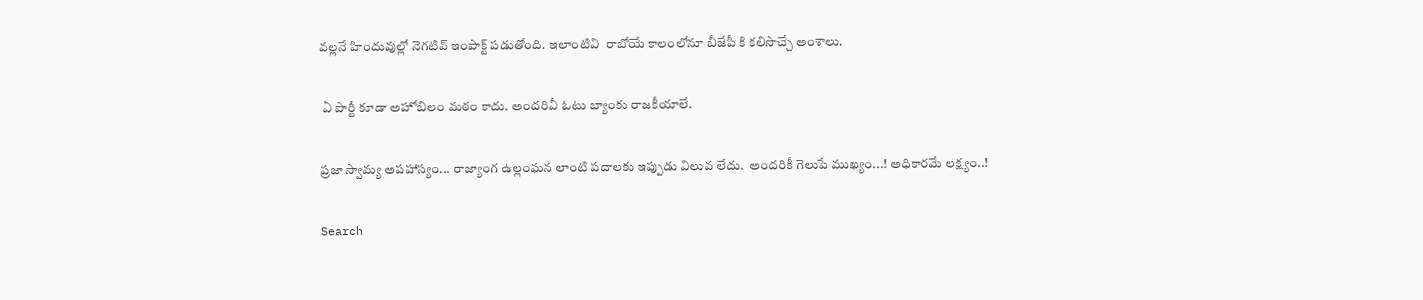వల్లనే హిందువుల్లో నెగటివ్ ఇంపాక్ట్ పడుతోంది. ఇలాంటివి  రాబోయే కాలంలోనూ బీజేపీ కి కలిసొచ్చే అంశాలు.

 ఏ పార్టీ కూడా అహోబిలం మఠం కాదు. అందరివీ ఓటు బ్యాంకు రాజకీయాలే.

ప్రజా స్వామ్య అపహాస్యం... రాజ్యాంగ ఉల్లంఘన లాంటి పదాలకు ఇప్పుడు విలువ లేదు.  అందరికీ గెలుపే ముఖ్యం...! అధికారమే లక్ష్యం..!

Search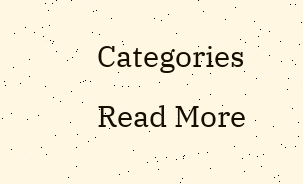Categories
Read More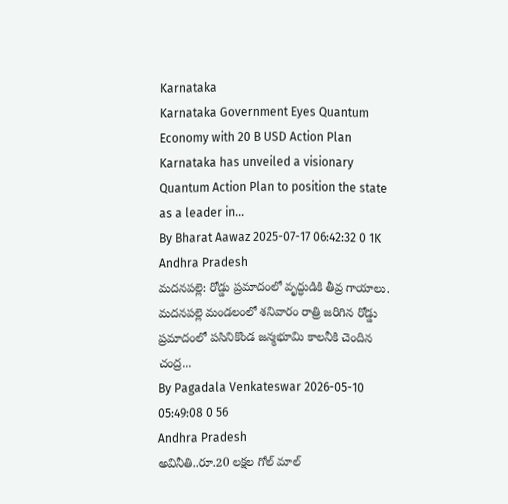Karnataka
Karnataka Government Eyes Quantum Economy with 20 B USD Action Plan
Karnataka has unveiled a visionary Quantum Action Plan to position the state as a leader in...
By Bharat Aawaz 2025-07-17 06:42:32 0 1K
Andhra Pradesh
మదనపల్లె: రోడ్డు ప్రమాదంలో వృద్ధుడికి తీవ్ర గాయాలు.
మదనపల్లె మండలంలో శనివారం రాత్రి జరిగిన రోడ్డు ప్రమాదంలో పసినికొండ జన్మభూమి కాలనీకి చెందిన చంద్ర...
By Pagadala Venkateswar 2026-05-10 05:49:08 0 56
Andhra Pradesh
అవినీతి..రూ.20 లక్షల గోల్ మాల్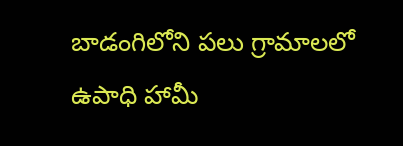బాడంగిలోని పలు గ్రామాలలో ఉపాధి హామీ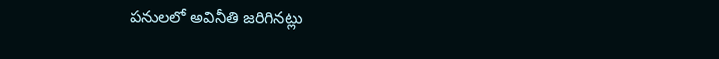పనులలో అవినీతి జరిగినట్లు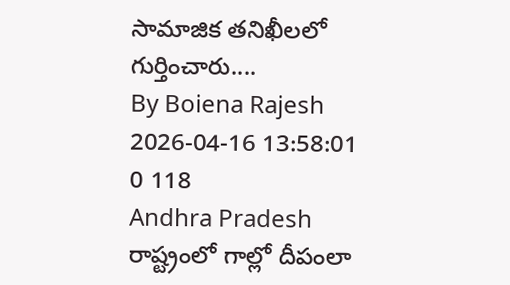సామాజిక తనిఖీలలో గుర్తించారు....
By Boiena Rajesh 2026-04-16 13:58:01 0 118
Andhra Pradesh
రాష్ట్రంలో గాల్లో దీపంలా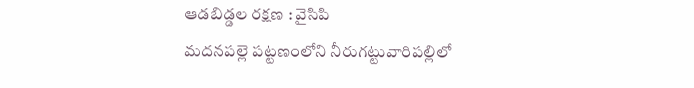ఆడబిడ్డల రక్షణ : వైసిపి
మదనపల్లె పట్టణంలోని నీరుగట్టువారిపల్లిలో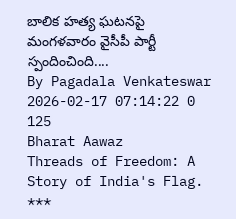బాలిక హత్య ఘటనపై మంగళవారం వైసీపీ పార్టీ స్పందించింది....
By Pagadala Venkateswar 2026-02-17 07:14:22 0 125
Bharat Aawaz
Threads of Freedom: A Story of India's Flag. ***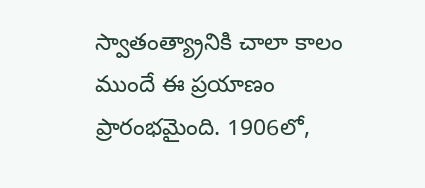స్వాతంత్య్రానికి చాలా కాలం ముందే ఈ ప్రయాణం ప్రారంభమైంది. 1906లో,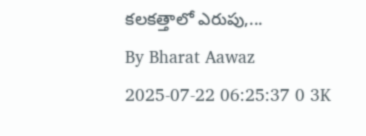కలకత్తాలో ఎరుపు,...
By Bharat Aawaz 2025-07-22 06:25:37 0 3K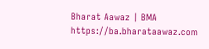Bharat Aawaz | BMA https://ba.bharataawaz.com